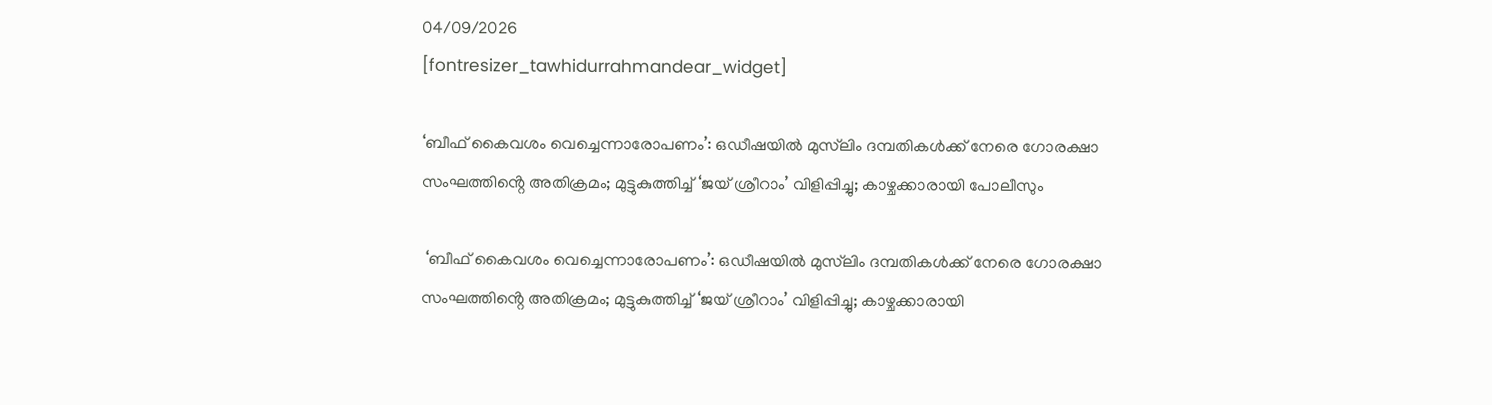04/09/2026
[fontresizer_tawhidurrahmandear_widget]

‘ബീഫ് കൈവശം വെച്ചെന്നാരോപണം’: ഒഡീഷയിൽ മുസ്‌ലിം ദമ്പതികൾക്ക് നേരെ ഗോരക്ഷാ സംഘത്തിൻ്റെ അതിക്രമം; മുട്ടുകുത്തിച്ച് ‘ജയ് ശ്രീറാം’ വിളിപ്പിച്ചു; കാഴ്ചക്കാരായി പോലീസും

 ‘ബീഫ് കൈവശം വെച്ചെന്നാരോപണം’: ഒഡീഷയിൽ മുസ്‌ലിം ദമ്പതികൾക്ക് നേരെ ഗോരക്ഷാ സംഘത്തിൻ്റെ അതിക്രമം; മുട്ടുകുത്തിച്ച് ‘ജയ് ശ്രീറാം’ വിളിപ്പിച്ചു; കാഴ്ചക്കാരായി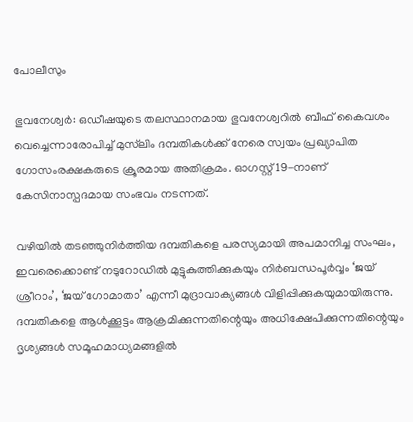പോലീസും

ഭുവനേശ്വർ: ഒഡീഷയുടെ തലസ്ഥാനമായ ഭുവനേശ്വറിൽ ബീഫ് കൈവശം വെച്ചെന്നാരോപിച്ച് മുസ്‌ലിം ദമ്പതികൾക്ക് നേരെ സ്വയം പ്രഖ്യാപിത ഗോസംരക്ഷകരുടെ ക്രൂരമായ അതിക്രമം. ഓഗസ്റ്റ് 19-നാണ് കേസിനാസ്പദമായ സംഭവം നടന്നത്.

വഴിയിൽ തടഞ്ഞുനിർത്തിയ ദമ്പതികളെ പരസ്യമായി അപമാനിച്ച സംഘം, ഇവരെക്കൊണ്ട് നടുറോഡിൽ മുട്ടുകുത്തിക്കുകയും നിർബന്ധപൂർവ്വം ‘ജയ് ശ്രീറാം’, ‘ജയ് ഗോമാതാ’ എന്നീ മുദ്രാവാക്യങ്ങൾ വിളിപ്പിക്കുകയുമായിരുന്നു. ദമ്പതികളെ ആൾക്കൂട്ടം ആക്രമിക്കുന്നതിന്റെയും അധിക്ഷേപിക്കുന്നതിന്റെയും ദൃശ്യങ്ങൾ സമൂഹമാധ്യമങ്ങളിൽ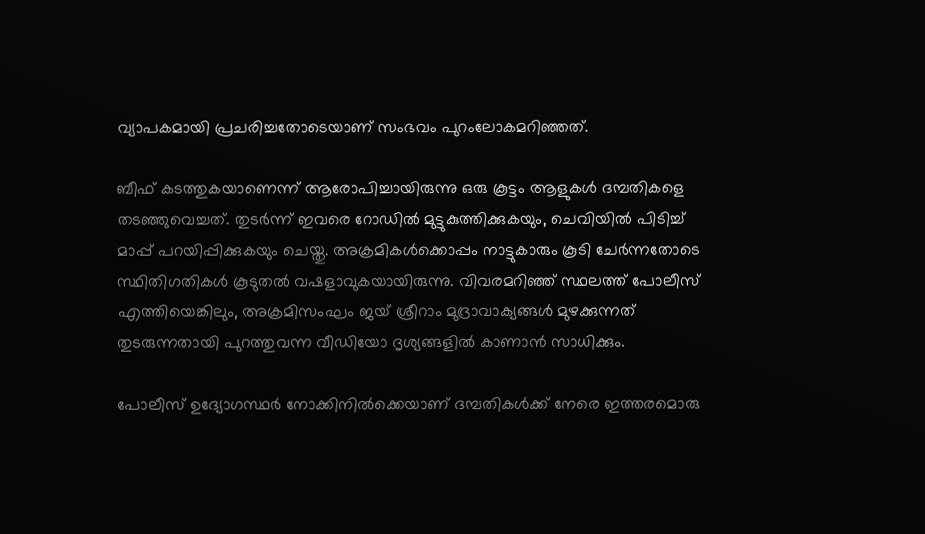വ്യാപകമായി പ്രചരിച്ചതോടെയാണ് സംഭവം പുറംലോകമറിഞ്ഞത്.

ബീഫ് കടത്തുകയാണെന്ന് ആരോപിച്ചായിരുന്നു ഒരു കൂട്ടം ആളുകൾ ദമ്പതികളെ തടഞ്ഞുവെച്ചത്. തുടർന്ന് ഇവരെ റോഡിൽ മുട്ടുകുത്തിക്കുകയും, ചെവിയിൽ പിടിച്ച് മാപ്പ് പറയിപ്പിക്കുകയും ചെയ്തു. അക്രമികൾക്കൊപ്പം നാട്ടുകാരും കൂടി ചേർന്നതോടെ സ്ഥിതിഗതികൾ കൂടുതൽ വഷളാവുകയായിരുന്നു. വിവരമറിഞ്ഞ് സ്ഥലത്ത് പോലീസ് എത്തിയെങ്കിലും, അക്രമിസംഘം ജയ് ശ്രീറാം മുദ്രാവാക്യങ്ങൾ മുഴക്കുന്നത് തുടരുന്നതായി പുറത്തുവന്ന വീഡിയോ ദൃശ്യങ്ങളിൽ കാണാൻ സാധിക്കും.

പോലീസ് ഉദ്യോഗസ്ഥർ നോക്കിനിൽക്കെയാണ് ദമ്പതികൾക്ക് നേരെ ഇത്തരമൊരു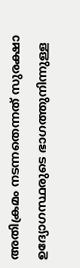അതിക്രമം നടന്നതെന്നത് സുരക്ഷാ ഉദ്യോഗസ്ഥരുടെ ഭാഗത്തുനിന്നുള്ള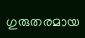ഗുരുതരമായ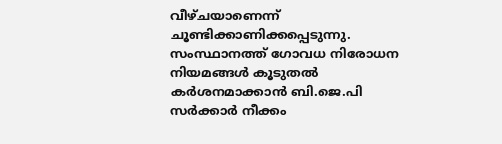വീഴ്ചയാണെന്ന് ചൂണ്ടിക്കാണിക്കപ്പെടുന്നു. സംസ്ഥാനത്ത് ഗോവധ നിരോധന നിയമങ്ങൾ കൂടുതൽ കർശനമാക്കാൻ ബി.ജെ.പി സർക്കാർ നീക്കം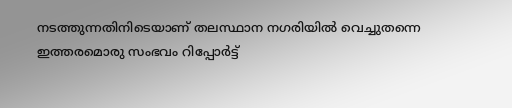നടത്തുന്നതിനിടെയാണ് തലസ്ഥാന നഗരിയിൽ വെച്ചുതന്നെ ഇത്തരമൊരു സംഭവം റിപ്പോർട്ട്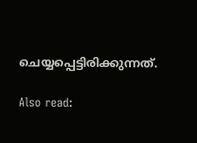ചെയ്യപ്പെട്ടിരിക്കുന്നത്.

Also read: